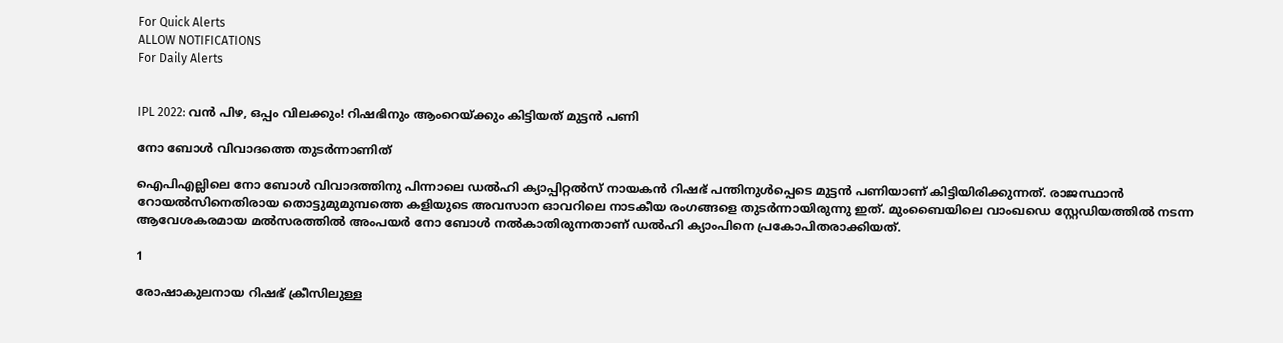For Quick Alerts
ALLOW NOTIFICATIONS
For Daily Alerts


IPL 2022: വന്‍ പിഴ, ഒപ്പം വിലക്കും! റിഷഭിനും ആംറെയ്ക്കും കിട്ടിയത് മുട്ടന്‍ പണി

നോ ബോള്‍ വിവാദത്തെ തുടര്‍ന്നാണിത്

ഐപിഎല്ലിലെ നോ ബോള്‍ വിവാദത്തിനു പിന്നാലെ ഡല്‍ഹി ക്യാപ്പിറ്റല്‍സ് നായകന്‍ റിഷഭ് പന്തിനുള്‍പ്പെടെ മുട്ടന്‍ പണിയാണ് കിട്ടിയിരിക്കുന്നത്. രാജസ്ഥാന്‍ റോയല്‍സിനെതിരായ തൊട്ടുമുമുമ്പത്തെ കളിയുടെ അവസാന ഓവറിലെ നാടകീയ രംഗങ്ങളെ തുടര്‍ന്നായിരുന്നു ഇത്. മുംബൈയിലെ വാംഖഡെ സ്റ്റേഡിയത്തില്‍ നടന്ന ആവേശകരമായ മല്‍സരത്തില്‍ അംപയര്‍ നോ ബോള്‍ നല്‍കാതിരുന്നതാണ് ഡല്‍ഹി ക്യാംപിനെ പ്രകോപിതരാക്കിയത്.

1

രോഷാകുലനായ റിഷഭ് ക്രീസിലുള്ള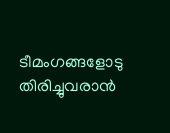ടീമംഗങ്ങളോടു തിരിച്ചുവരാന്‍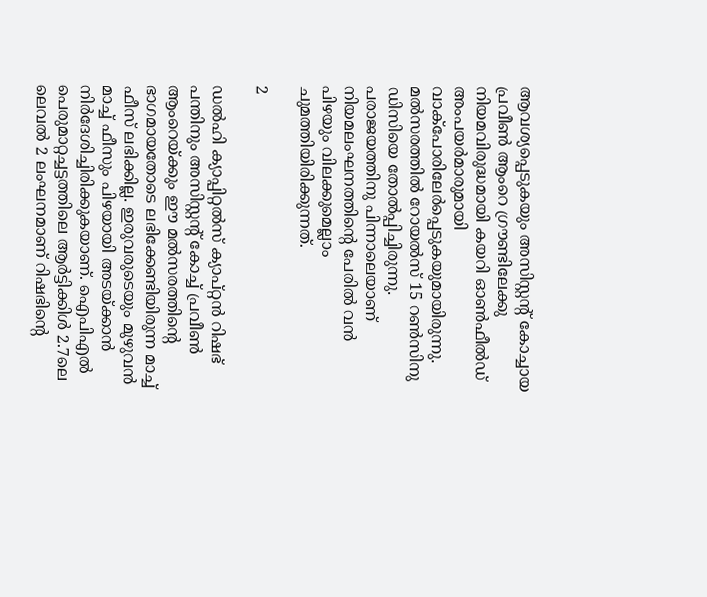ആവശ്യപ്പെടുകയും അസിസ്റ്റന്റ് കോച്ചായ പ്രവീണ്‍ ആംറെ ഗ്രൗണ്ടിലേക്കു നിയമവിരുദ്ധമായി കയറി ഓണ്‍ഫീല്‍ഡ് അംപയര്‍മാരുമായി വാക്‌പോരിലേര്‍പ്പെടുകയുമായിരുന്നു. മല്‍സരത്തില്‍ റോയല്‍സ് 15 റണ്‍സിനു ഡിസിയെ തോല്‍പ്പിച്ചിരുന്നു. പരാജയത്തിനു പിന്നാലെയാണ് നിയമലംഘനത്തിന്റെ പേരില്‍ വന്‍ പിഴയും വിലക്കുമെല്ലാം ചുമത്തിയിരിക്കുന്നത്.

2

ഡല്‍ഹി ക്യാപ്പിറ്റല്‍സ് ക്യാപ്റ്റന്‍ റിഷഭ് പന്തിനും അസിസ്റ്റന്റ് കോച്ച് പ്രവീണ്‍ ആംറെയ്ക്കും ഈ മല്‍സരത്തിന്റെ ഭാഗമായതോടെ ലഭിക്കേണ്ടിയിരുന്ന മാച്ച് ഫീസ് ലഭിക്കില്ല. ഇരുവരുടെയും മുഴുവന്‍ മാച്ച് ഫീസും പിഴയായി അടയ്ക്കാന്‍ നിര്‍ദേശിച്ചിരിക്കുകയാണ്. ഐപിഎല്‍ പെരുമാറ്റച്ചട്ടത്തിലെ ആര്‍ട്ടിക്കിള്‍ 2.7ലെ ലെവല്‍ 2 ലംഘനമാണ് റിഷഭിന്റെ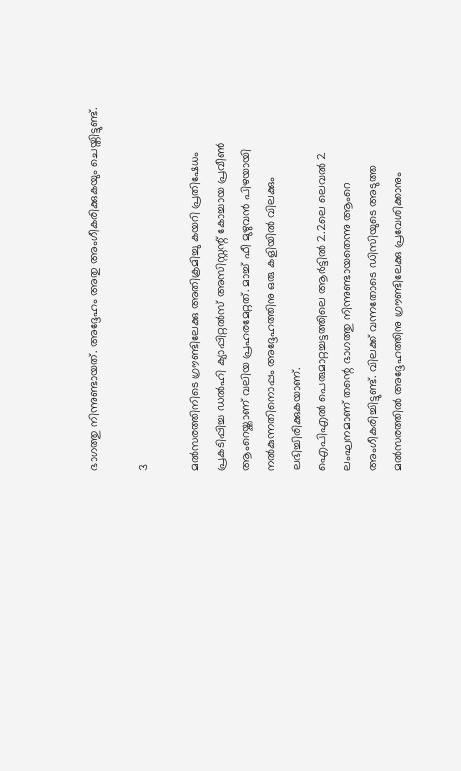ഭാഗത്തു നിന്നുണ്ടായത്. അദ്ദേഹം അതു അംഗീകരിക്കുകയും ചെയ്തിട്ടുണ്ട്.

3

മല്‍സരത്തിനിടെ ഗ്രൗണ്ടിലേക്കു അതിക്രമിച്ചു കയറി പ്രതിഷേധം പ്രകടിപ്പിച്ച ഡല്‍ഹി ക്യാപ്പിറ്റല്‍സ് അസിസ്റ്റന്റ് കോച്ചായ പ്രവീണ്‍ ആംറെയ്ക്കാണ് വലിയ പ്രഹരമേറ്റത്. മാച്ച് ഫീ മുഴുവന്‍ പിഴയായി നല്‍കുന്നതിനൊപ്പം അദ്ദേഹത്തിനു ഒരു കളിയില്‍ വിലക്കും ലഭിച്ചിരിക്കുകയാണ്.
ഐപിഎല്‍ പെരുമാറ്റച്ചട്ടത്തിലെ ആര്‍ട്ടില്‍ 2.2ലെ ലെവല്‍ 2 ലംഘനമാണ് തന്റെ ഭാഗത്തു നിന്നുണ്ടായതെന്നു ആംറെ അംഗീകരിച്ചിട്ടുണ്ട്. വിലക്ക് വന്നതോടെ ഡിസിയുടെ അടുത്ത മല്‍സരത്തില്‍ അദ്ദേഹത്തിനു ഗ്രൗണ്ടിലേക്കു പ്രവേശിക്കാനും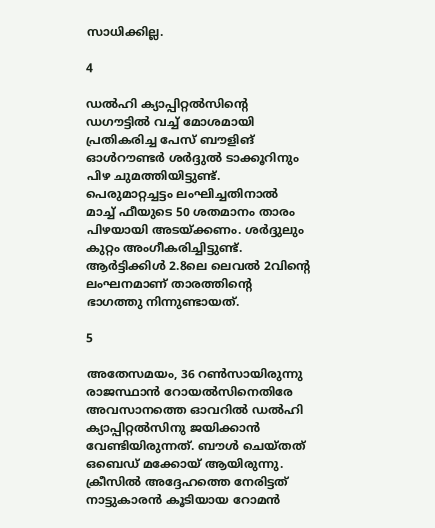സാധിക്കില്ല.

4

ഡല്‍ഹി ക്യാപ്പിറ്റല്‍സിന്റെ ഡഗൗട്ടില്‍ വച്ച് മോശമായി പ്രതികരിച്ച പേസ് ബൗളിങ് ഓള്‍റൗണ്ടര്‍ ശര്‍ദ്ദുല്‍ ടാക്കൂറിനും പിഴ ചുമത്തിയിട്ടുണ്ട്. പെരുമാറ്റച്ചട്ടം ലംഘിച്ചതിനാല്‍ മാച്ച് ഫീയുടെ 50 ശതമാനം താരം പിഴയായി അടയ്ക്കണം. ശര്‍ദ്ദുലും കുറ്റം അംഗീകരിച്ചിട്ടുണ്ട്. ആര്‍ട്ടിക്കിള്‍ 2.8ലെ ലെവല്‍ 2വിന്റെ ലംഘനമാണ് താരത്തിന്റെ ഭാഗത്തു നിന്നുണ്ടായത്.

5

അതേസമയം, 36 റണ്‍സായിരുന്നു രാജസ്ഥാന്‍ റോയല്‍സിനെതിരേ അവസാനത്തെ ഓവറില്‍ ഡല്‍ഹി ക്യാപ്പിറ്റല്‍സിനു ജയിക്കാന്‍ വേണ്ടിയിരുന്നത്. ബൗള്‍ ചെയ്തത് ഒബെഡ് മക്കോയ് ആയിരുന്നു. ക്രീസില്‍ അദ്ദേഹത്തെ നേരിട്ടത് നാട്ടുകാരന്‍ കൂടിയായ റോമന്‍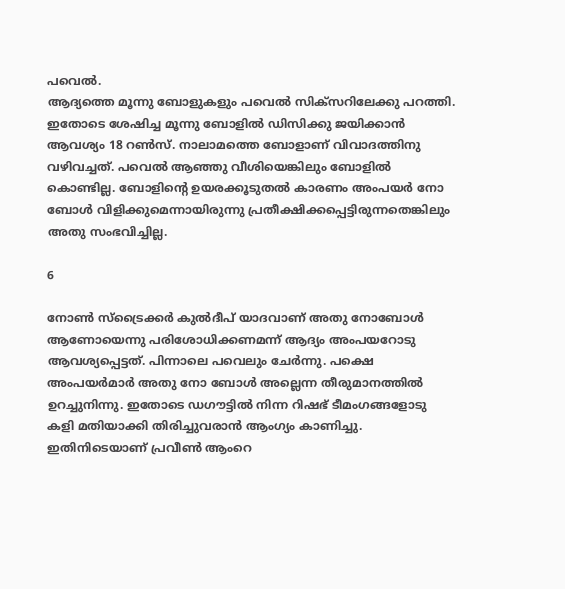പവെല്‍.
ആദ്യത്തെ മൂന്നു ബോളുകളും പവെല്‍ സിക്‌സറിലേക്കു പറത്തി. ഇതോടെ ശേഷിച്ച മൂന്നു ബോളില്‍ ഡിസിക്കു ജയിക്കാന്‍ ആവശ്യം 18 റണ്‍സ്. നാലാമത്തെ ബോളാണ് വിവാദത്തിനു വഴിവച്ചത്. പവെല്‍ ആഞ്ഞു വീശിയെങ്കിലും ബോളില്‍ കൊണ്ടില്ല. ബോളിന്റെ ഉയരക്കൂടുതല്‍ കാരണം അംപയര്‍ നോ ബോള്‍ വിളിക്കുമെന്നായിരുന്നു പ്രതീക്ഷിക്കപ്പെട്ടിരുന്നതെങ്കിലും അതു സംഭവിച്ചില്ല.

6

നോണ്‍ സ്‌ട്രൈക്കര്‍ കുല്‍ദീപ് യാദവാണ് അതു നോബോള്‍ ആണോയെന്നു പരിശോധിക്കണമന്ന് ആദ്യം അംപയറോടു ആവശ്യപ്പെട്ടത്. പിന്നാലെ പവെലും ചേര്‍ന്നു. പക്ഷെ അംപയര്‍മാര്‍ അതു നോ ബോള്‍ അല്ലെന്ന തീരുമാനത്തില്‍ ഉറച്ചുനിന്നു. ഇതോടെ ഡഗൗട്ടില്‍ നിന്ന റിഷഭ് ടീമംഗങ്ങളോടു കളി മതിയാക്കി തിരിച്ചുവരാന്‍ ആംഗ്യം കാണിച്ചു. ഇതിനിടെയാണ് പ്രവീണ്‍ ആംറെ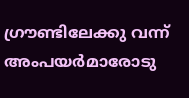ഗ്രൗണ്ടിലേക്കു വന്ന് അംപയര്‍മാരോടു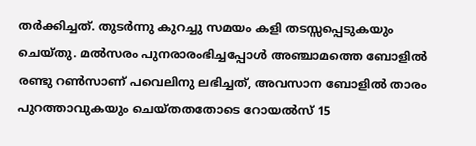തര്‍ക്കിച്ചത്. തുടര്‍ന്നു കുറച്ചു സമയം കളി തടസ്സപ്പെടുകയും ചെയ്തു. മല്‍സരം പുനരാരംഭിച്ചപ്പോള്‍ അഞ്ചാമത്തെ ബോളില്‍ രണ്ടു റണ്‍സാണ് പവെലിനു ലഭിച്ചത്, അവസാന ബോളില്‍ താരം പുറത്താവുകയും ചെയ്തതതോടെ റോയല്‍സ് 15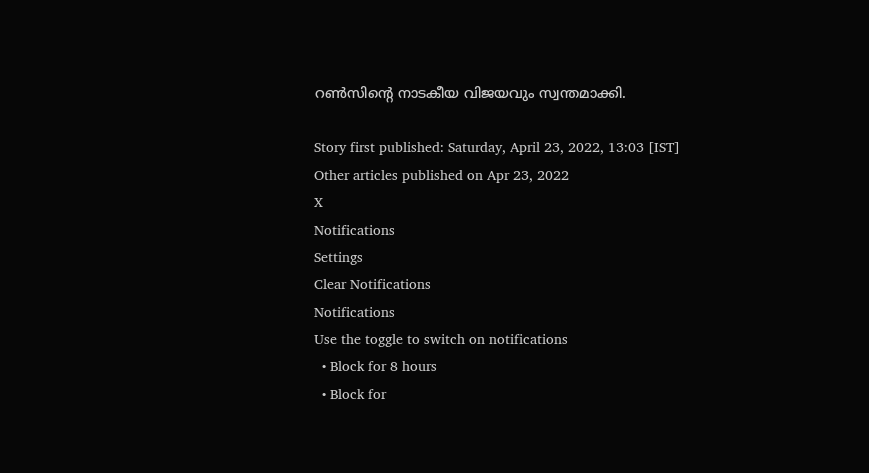റണ്‍സിന്റെ നാടകീയ വിജയവും സ്വന്തമാക്കി.

Story first published: Saturday, April 23, 2022, 13:03 [IST]
Other articles published on Apr 23, 2022
X
Notifications
Settings
Clear Notifications
Notifications
Use the toggle to switch on notifications
  • Block for 8 hours
  • Block for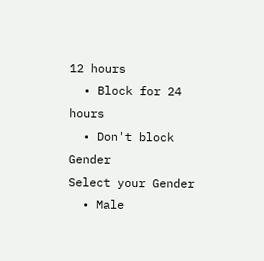12 hours
  • Block for 24 hours
  • Don't block
Gender
Select your Gender
  • Male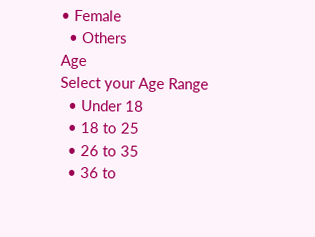• Female
  • Others
Age
Select your Age Range
  • Under 18
  • 18 to 25
  • 26 to 35
  • 36 to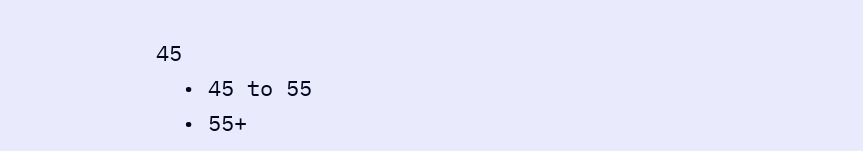45
  • 45 to 55
  • 55+